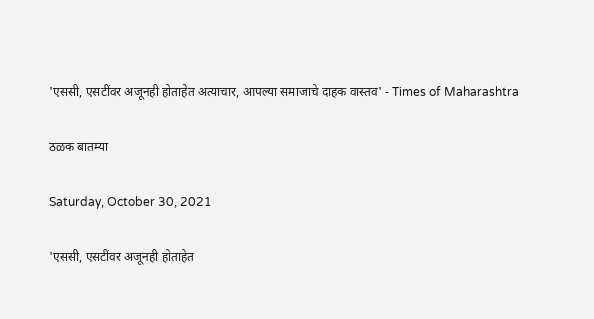'एससी, एसटींवर अजूनही होताहेत अत्याचार, आपल्या समाजाचे दाहक वास्तव' - Times of Maharashtra

ठळक बातम्या

Saturday, October 30, 2021

'एससी, एसटींवर अजूनही होताहेत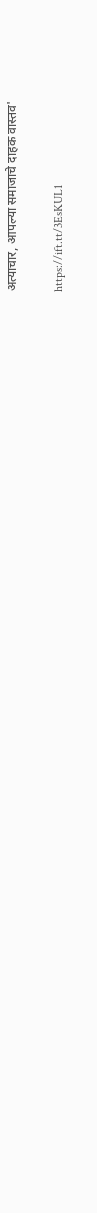अत्याचार, आपल्या समाजाचे दाहक वास्तव'

https://ift.tt/3EsKUL1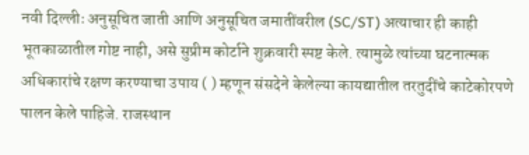नवी दिल्लीः अनुसूचित जाती आणि अनुसूचित जमातींवरील (SC/ST) अत्याचार ही काही भूतकाळातील गोष्ट नाही, असे सुप्रीम कोर्टाने शुक्रवारी स्पष्ट केले. त्यामुळे त्यांच्या घटनात्मक अधिकारांचे रक्षण करण्याचा उपाय ( ) म्हणून संसदेने केलेल्या कायद्यातील तरतुदींचे काटेकोरपणे पालन केले पाहिजे. राजस्थान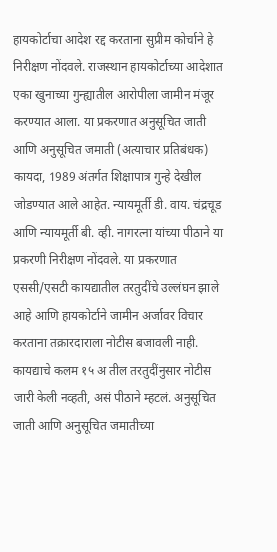हायकोर्टाचा आदेश रद्द करताना सुप्रीम कोर्चाने हे निरीक्षण नोंदवले. राजस्थान हायकोर्टाच्या आदेशात एका खुनाच्या गुन्ह्यातील आरोपीला जामीन मंजूर करण्यात आला. या प्रकरणात अनुसूचित जाती आणि अनुसूचित जमाती (अत्याचार प्रतिबंधक) कायदा, 1989 अंतर्गत शिक्षापात्र गुन्हे देखील जोडण्यात आले आहेत. न्यायमूर्ती डी. वाय. चंद्रचूड आणि न्यायमूर्ती बी. व्ही. नागरत्ना यांच्या पीठाने या प्रकरणी निरीक्षण नोंदवले. या प्रकरणात एससी/एसटी कायद्यातील तरतुदींचे उल्लंघन झाले आहे आणि हायकोर्टाने जामीन अर्जावर विचार करताना तक्रारदाराला नोटीस बजावली नाही. कायद्याचे कलम १५ अ तील तरतुदींनुसार नोटीस जारी केली नव्हती, असं पीठाने म्हटलं. अनुसूचित जाती आणि अनुसूचित जमातीच्या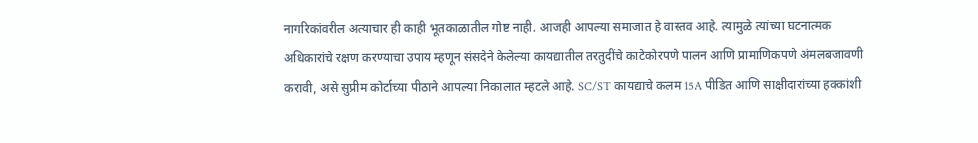नागरिकांवरील अत्याचार ही काही भूतकाळातील गोष्ट नाही. आजही आपल्या समाजात हे वास्तव आहे. त्यामुळे त्यांच्या घटनात्मक अधिकारांचे रक्षण करण्याचा उपाय म्हणून संसदेने केलेल्या कायद्यातील तरतुदींचे काटेकोरपणे पालन आणि प्रामाणिकपणे अंमलबजावणी करावी, असे सुप्रीम कोर्टाच्या पीठाने आपल्या निकालात म्हटले आहे. SC/ST कायद्याचे कलम 15A पीडित आणि साक्षीदारांच्या हक्कांशी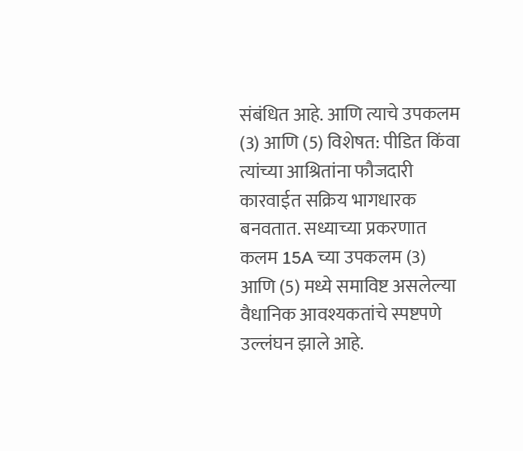संबंधित आहे. आणि त्याचे उपकलम (3) आणि (5) विशेषत: पीडित किंवा त्यांच्या आश्रितांना फौजदारी कारवाईत सक्रिय भागधारक बनवतात. सध्याच्या प्रकरणात कलम 15A च्या उपकलम (3) आणि (5) मध्ये समाविष्ट असलेल्या वैधानिक आवश्यकतांचे स्पष्टपणे उल्लंघन झाले आहे.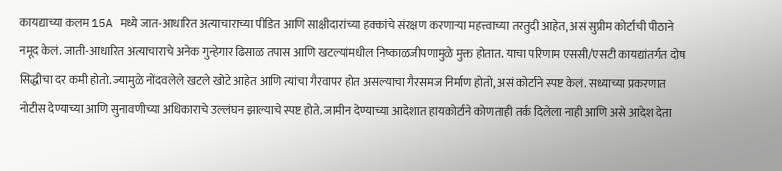कायद्याच्या कलम 15A मध्ये जात-आधारित अत्याचाराच्या पीडित आणि साक्षीदारांच्या हक्कांचे संरक्षण करणाऱ्या महत्त्वाच्या तरतुदी आहेत, असं सुप्रीम कोर्टाची पीठाने नमूद केलं. जाती-आधारित अत्याचाराचे अनेक गुन्हेगार ढिसाळ तपास आणि खटल्यांमधील निष्काळजीपणामुळे मुक्त होतात. याचा परिणाम एससी/एसटी कायद्यांतर्गत दोष सिद्धीचा दर कमी होतो. ज्यामुळे नोंदवलेले खटले खोटे आहेत आणि त्यांचा गैरवापर होत असल्याचा गैरसमज निर्माण होतो, असं कोर्टाने स्पष्ट केलं. सध्याच्या प्रकरणात नोटीस देण्याच्या आणि सुनावणीच्या अधिकाराचे उल्लंघन झाल्याचे स्पष्ट होते. जामीन देण्याच्या आदेशात हायकोर्टाने कोणताही तर्क दिलेला नाही आणि असे आदेश देता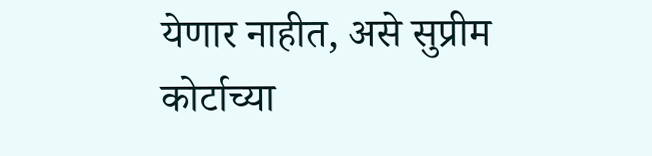येणार नाहीत, असे सुप्रीम कोर्टाच्या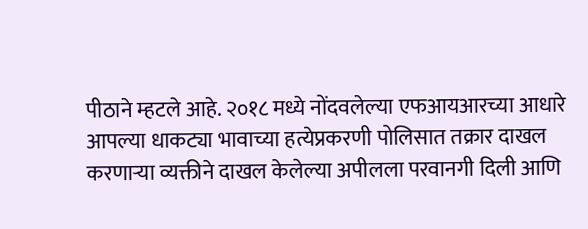पीठाने म्हटले आहे. २०१८ मध्ये नोंदवलेल्या एफआयआरच्या आधारे आपल्या धाकट्या भावाच्या हत्येप्रकरणी पोलिसात तक्रार दाखल करणाऱ्या व्यक्तीने दाखल केलेल्या अपीलला परवानगी दिली आणि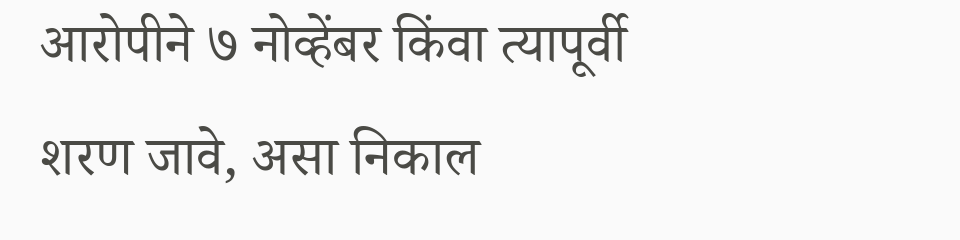आरोपीने ७ नोव्हेंबर किंवा त्यापूर्वी शरण जावे, असा निकाल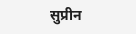सुप्रीन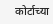कोर्टाच्या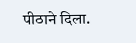पीठाने दिला.